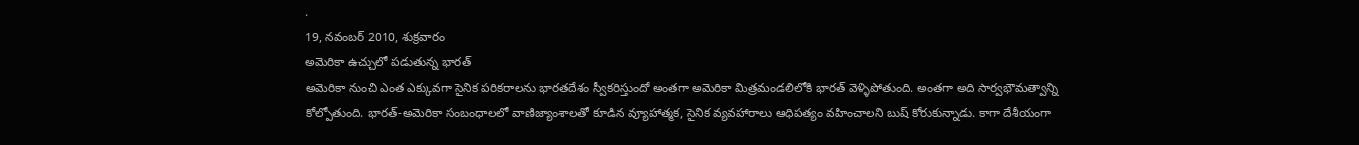.
19, నవంబర్ 2010, శుక్రవారం
అమెరికా ఉచ్చులో పడుతున్న భారత్
అమెరికా నుంచి ఎంత ఎక్కువగా సైనిక పరికరాలను భారతదేశం స్వీకరిస్తుందో అంతగా అమెరికా మిత్రమండలిలోకి భారత్ వెళ్ళిపోతుంది. అంతగా అది సార్వభౌమత్వాన్ని కోల్పోతుంది. భారత్-అమెరికా సంబంధాలలో వాణిజ్యాంశాలతో కూడిన వ్యూహాత్మక, సైనిక వ్యవహారాలు ఆధిపత్యం వహించాలని బుష్ కోరుకున్నాడు. కాగా దేశీయంగా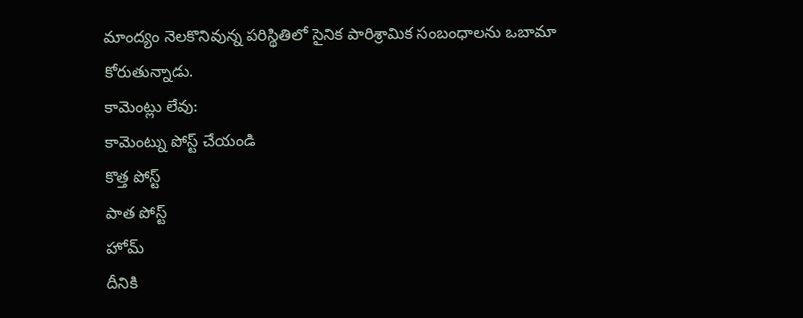మాంద్యం నెలకొనివున్న పరిస్థితిలో సైనిక పారిశ్రామిక సంబంధాలను ఒబామా కోరుతున్నాడు.
కామెంట్లు లేవు:
కామెంట్ను పోస్ట్ చేయండి
కొత్త పోస్ట్
పాత పోస్ట్
హోమ్
దీనికి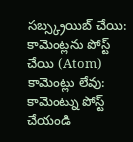సబ్స్క్రయిబ్ చేయి:
కామెంట్లను పోస్ట్ చేయి (Atom)
కామెంట్లు లేవు:
కామెంట్ను పోస్ట్ చేయండి